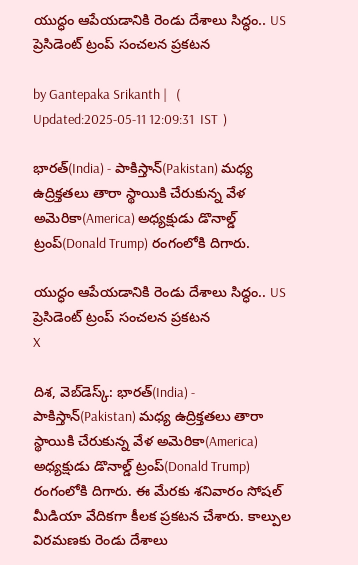యుద్ధం ఆపేయడానికి రెండు దేశాలు సిద్ధం.. US ప్రెసిడెంట్ ట్రంప్ సంచలన ప్రకటన

by Gantepaka Srikanth |   (  Updated:2025-05-11 12:09:31  IST  )

భారత్(India) - పాకిస్తాన్(Pakistan) మధ్య ఉద్రిక్తతలు తారా స్థాయికి చేరుకున్న వేళ అమెరికా(America) అధ్యక్షుడు డొనాల్డ్ ట్రంప్(Donald Trump) రంగంలోకి దిగారు.

యుద్ధం ఆపేయడానికి రెండు దేశాలు సిద్ధం.. US ప్రెసిడెంట్ ట్రంప్ సంచలన ప్రకటన
X

దిశ, వెబ్‌డెస్క్: భారత్(India) - పాకిస్తాన్(Pakistan) మధ్య ఉద్రిక్తతలు తారా స్థాయికి చేరుకున్న వేళ అమెరికా(America) అధ్యక్షుడు డొనాల్డ్ ట్రంప్(Donald Trump) రంగంలోకి దిగారు. ఈ మేరకు శనివారం సోషల్ మీడియా వేదికగా కీలక ప్రకటన చేశారు. కాల్పుల విరమణకు రెండు దేశాలు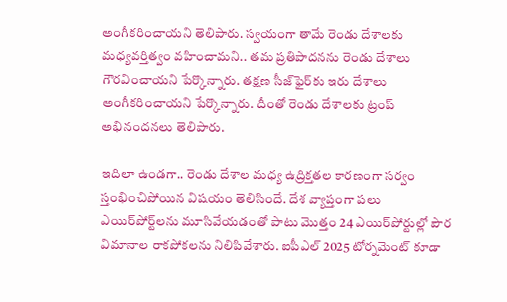అంగీకరించాయని తెలిపారు. స్వయంగా తామే రెండు దేశాలకు మధ్యవర్తిత్వం వహించామని.. తమ ప్రతిపాదనను రెండు దేశాలు గౌరవించాయని పేర్కొన్నారు. తక్షణ సీజ్‌ఫైర్‌కు ఇరు దేశాలు అంగీకరించాయని పేర్కొన్నారు. దీంతో రెండు దేశాలకు ట్రంప్ అభినందనలు తెలిపారు.

ఇదిలా ఉండగా.. రెండు దేశాల మధ్య ఉద్రిక్తతల కారణంగా సర్వం స్తంభించిపోయిన విషయం తెలిసిందే. దేశ వ్యాప్తంగా పలు ఎయిర్‌పోర్ట్‌లను మూసివేయడంతో పాటు మొత్తం 24 ఎయిర్‌పోర్టుల్లో పౌర విమానాల రాకపోకలను నిలిపివేశారు. ఐపీఎల్‌ 2025 టోర్నమెంట్‌ కూడా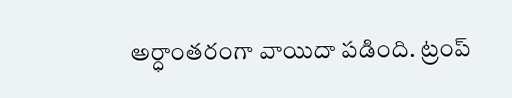అర్ధాంతరంగా వాయిదా పడింది. ట్రంప్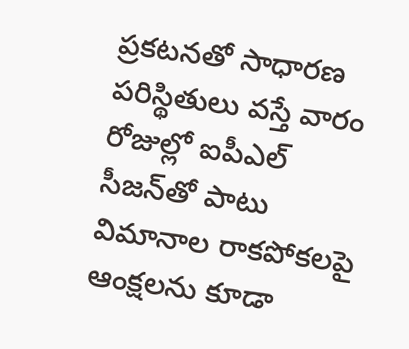ప్రకటనతో సాధారణ పరిస్థితులు వస్తే వారం రోజుల్లో ఐపీఎల్ సీజన్‌తో పాటు విమానాల రాకపోకలపై ఆంక్షలను కూడా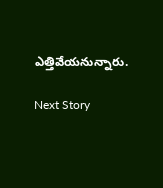ఎత్తివేయనున్నారు.

Next Story